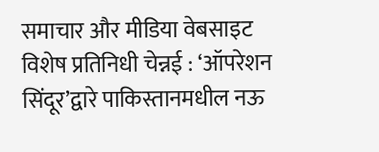समाचार और मीडिया वेबसाइट
विशेष प्रतिनिधी चेन्नई : ‘ऑपरेशन सिंदूर’द्वारे पाकिस्तानमधील नऊ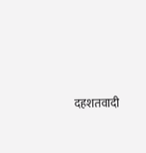दहशतवादी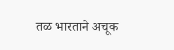तळ भारताने अचूक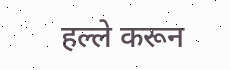हल्ले करून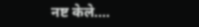नष्ट केले.…